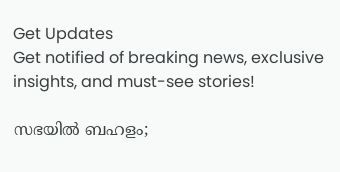Get Updates
Get notified of breaking news, exclusive insights, and must-see stories!

സഭയിൽ ബഹളം;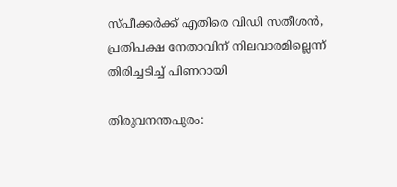സ്‌പീക്കർക്ക് എതിരെ വിഡി സതീശൻ, പ്രതിപക്ഷ നേതാവിന് നിലവാരമില്ലെന്ന് തിരിച്ചടിച്ച് പിണറായി

തിരുവനന്തപുരം: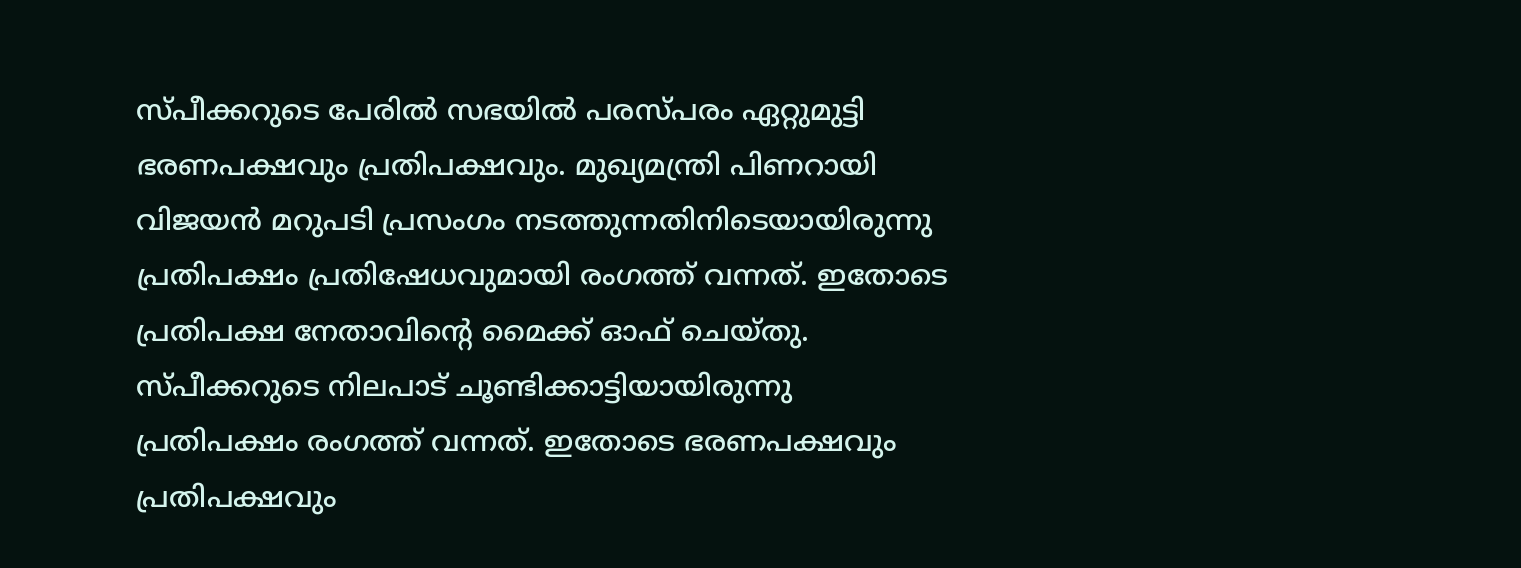സ്‌പീക്കറുടെ പേരിൽ സഭയിൽ പരസ്‌പരം ഏറ്റുമുട്ടി ഭരണപക്ഷവും പ്രതിപക്ഷവും. മുഖ്യമന്ത്രി പിണറായി വിജയൻ മറുപടി പ്രസംഗം നടത്തുന്നതിനിടെയായിരുന്നു പ്രതിപക്ഷം പ്രതിഷേധവുമായി രംഗത്ത് വന്നത്. ഇതോടെ പ്രതിപക്ഷ നേതാവിന്റെ മൈക്ക് ഓഫ് ചെയ്‌തു. സ്‌പീക്കറുടെ നിലപാട് ചൂണ്ടിക്കാട്ടിയായിരുന്നു പ്രതിപക്ഷം രംഗത്ത് വന്നത്. ഇതോടെ ഭരണപക്ഷവും പ്രതിപക്ഷവും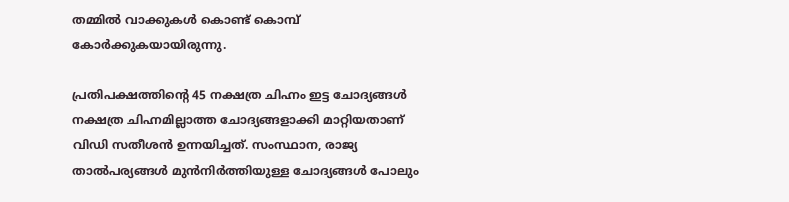തമ്മിൽ വാക്കുകൾ കൊണ്ട് കൊമ്പ് കോർക്കുകയായിരുന്നു.

പ്രതിപക്ഷത്തിന്റെ 45 നക്ഷത്ര ചിഹ്നം ഇട്ട ചോദ്യങ്ങൾ നക്ഷത്ര ചിഹ്നമില്ലാത്ത ചോദ്യങ്ങളാക്കി മാറ്റിയതാണ് വിഡി സതീശൻ ഉന്നയിച്ചത്. സംസ്ഥാന, രാജ്യ താൽപര്യങ്ങൾ മുൻനിർത്തിയുള്ള ചോദ്യങ്ങൾ പോലും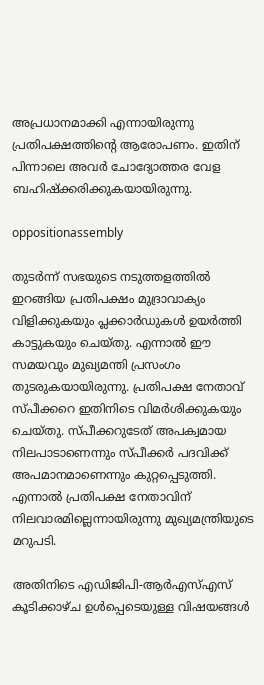അപ്രധാനമാക്കി എന്നായിരുന്നു പ്രതിപക്ഷത്തിന്റെ ആരോപണം. ഇതിന് പിന്നാലെ അവർ ചോദ്യോത്തര വേള ബഹിഷ്ക്കരിക്കുകയായിരുന്നു.

oppositionassembly

തുടർന്ന് സഭയുടെ നടുത്തളത്തിൽ ഇറങ്ങിയ പ്രതിപക്ഷം മുദ്രാവാക്യം വിളിക്കുകയും പ്ലക്കാർഡുകൾ ഉയർത്തി കാട്ടുകയും ചെയ്‌തു. എന്നാൽ ഈ സമയവും മുഖ്യമന്തി പ്രസംഗം തുടരുകയായിരുന്നു. പ്രതിപക്ഷ നേതാവ് സ്‌പീക്കറെ ഇതിനിടെ വിമർശിക്കുകയും ചെയ്‌തു. സ്‌പീക്കറുടേത് അപക്വമായ നിലപാടാണെന്നും സ്‌പീക്കർ പദവിക്ക് അപമാനമാണെന്നും കുറ്റപ്പെടുത്തി. എന്നാൽ പ്രതിപക്ഷ നേതാവിന് നിലവാരമില്ലെന്നായിരുന്നു മുഖ്യമന്ത്രിയുടെ മറുപടി.

അതിനിടെ എഡിജിപി-ആര്‍എസ്എസ് കൂടിക്കാഴ്‌ച ഉൾപ്പെടെയുള്ള വിഷയങ്ങൾ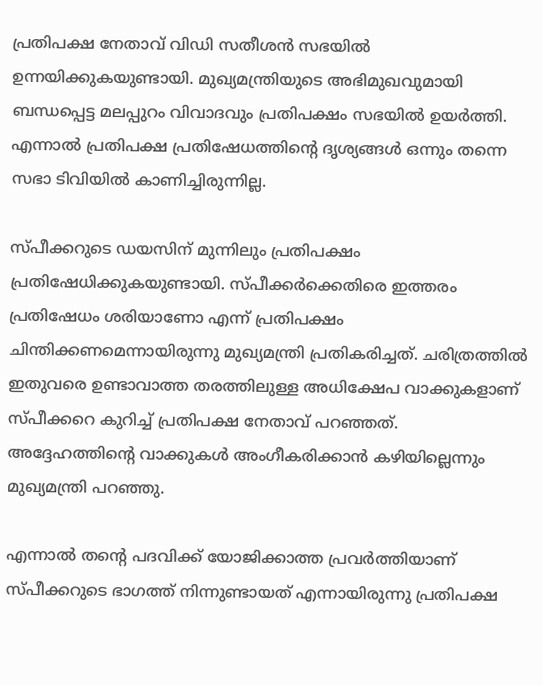പ്രതിപക്ഷ നേതാവ് വിഡി സതീശന്‍ സഭയില്‍ ഉന്നയിക്കുകയുണ്ടായി. മുഖ്യമന്ത്രിയുടെ അഭിമുഖവുമായി ബന്ധപ്പെട്ട മലപ്പുറം വിവാദവും പ്രതിപക്ഷം സഭയില്‍ ഉയര്‍ത്തി. എന്നാൽ പ്രതിപക്ഷ പ്രതിഷേധത്തിന്റെ ദൃശ്യങ്ങൾ ഒന്നും തന്നെ സഭാ ടിവിയിൽ കാണിച്ചിരുന്നില്ല.

സ്‌പീക്കറുടെ ഡയസിന് മുന്നിലും പ്രതിപക്ഷം പ്രതിഷേധിക്കുകയുണ്ടായി. സ്‌പീക്കർക്കെതിരെ ഇത്തരം പ്രതിഷേധം ശരിയാണോ എന്ന് പ്രതിപക്ഷം ചിന്തിക്കണമെന്നായിരുന്നു മുഖ്യമന്ത്രി പ്രതികരിച്ചത്. ചരിത്രത്തിൽ ഇതുവരെ ഉണ്ടാവാത്ത തരത്തിലുള്ള അധിക്ഷേപ വാക്കുകളാണ് സ്‌പീക്കറെ കുറിച്ച് പ്രതിപക്ഷ നേതാവ് പറഞ്ഞത്. അദ്ദേഹത്തിന്റെ വാക്കുകൾ അംഗീകരിക്കാൻ കഴിയില്ലെന്നും മുഖ്യമന്ത്രി പറഞ്ഞു.

എന്നാൽ തന്റെ പദവിക്ക് യോജിക്കാത്ത പ്രവർത്തിയാണ് സ്‌പീക്കറുടെ ഭാഗത്ത് നിന്നുണ്ടായത് എന്നായിരുന്നു പ്രതിപക്ഷ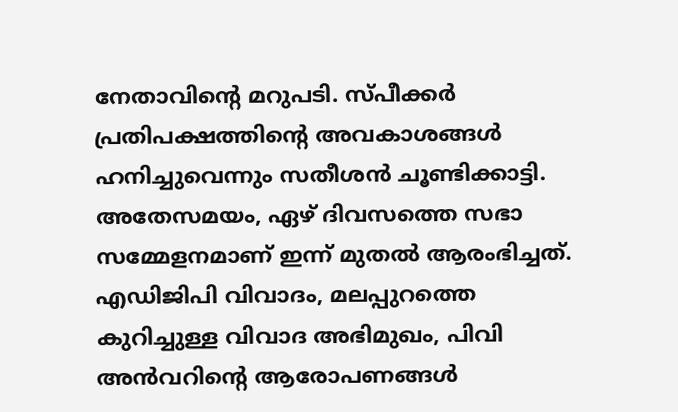നേതാവിന്റെ മറുപടി. സ്‌പീക്കർ പ്രതിപക്ഷത്തിന്റെ അവകാശങ്ങൾ ഹനിച്ചുവെന്നും സതീശൻ ചൂണ്ടിക്കാട്ടി. അതേസമയം, ഏഴ് ദിവസത്തെ സഭാ സമ്മേളനമാണ് ഇന്ന് മുതൽ ആരംഭിച്ചത്. എഡിജിപി വിവാദം, മലപ്പുറത്തെ കുറിച്ചുള്ള വിവാദ അഭിമുഖം, പിവി അൻവറിന്റെ ആരോപണങ്ങൾ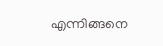എന്നിങ്ങനെ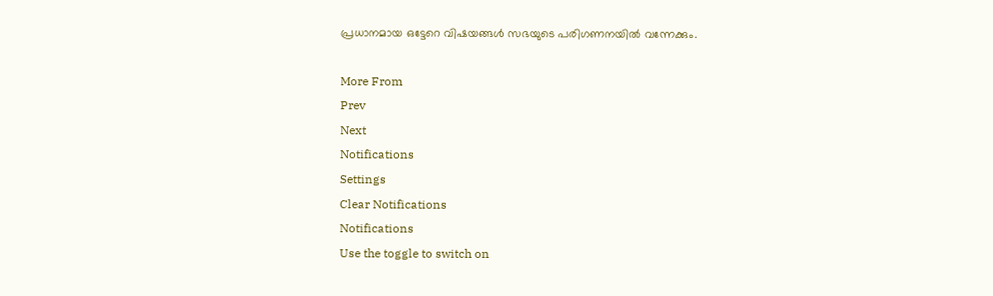പ്രധാനമായ ഒട്ടേറെ വിഷയങ്ങൾ സഭയുടെ പരിഗണനയിൽ വന്നേക്കും.

More From
Prev
Next
Notifications
Settings
Clear Notifications
Notifications
Use the toggle to switch on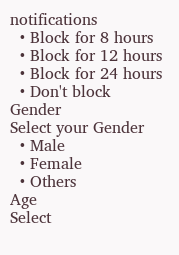notifications
  • Block for 8 hours
  • Block for 12 hours
  • Block for 24 hours
  • Don't block
Gender
Select your Gender
  • Male
  • Female
  • Others
Age
Select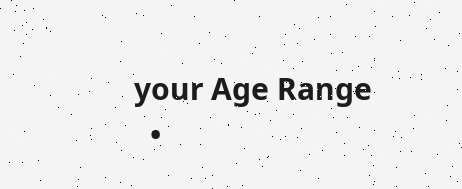your Age Range
  •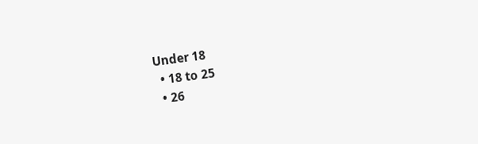Under 18
  • 18 to 25
  • 26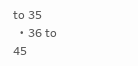to 35
  • 36 to 45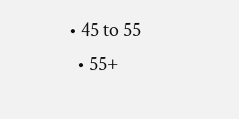• 45 to 55
  • 55+